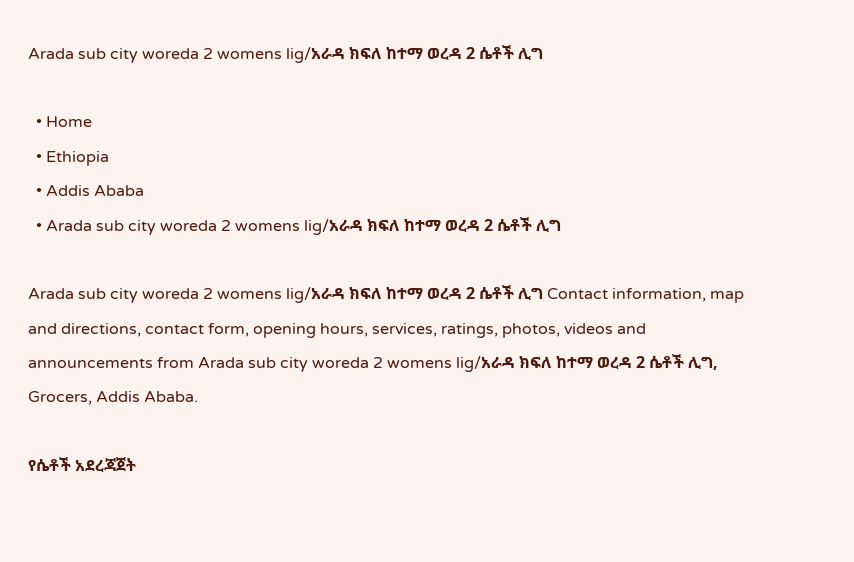Arada sub city woreda 2 womens lig/አራዳ ክፍለ ከተማ ወረዳ 2 ሴቶች ሊግ

  • Home
  • Ethiopia
  • Addis Ababa
  • Arada sub city woreda 2 womens lig/አራዳ ክፍለ ከተማ ወረዳ 2 ሴቶች ሊግ

Arada sub city woreda 2 womens lig/አራዳ ክፍለ ከተማ ወረዳ 2 ሴቶች ሊግ Contact information, map and directions, contact form, opening hours, services, ratings, photos, videos and announcements from Arada sub city woreda 2 womens lig/አራዳ ክፍለ ከተማ ወረዳ 2 ሴቶች ሊግ, Grocers, Addis Ababa.

የሴቶች አደረጃጀት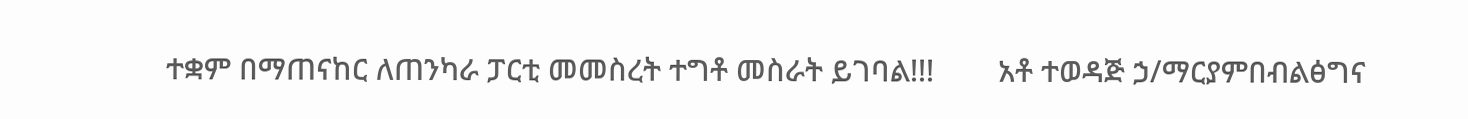ተቋም በማጠናከር ለጠንካራ ፓርቲ መመስረት ተግቶ መስራት ይገባል!!!        አቶ ተወዳጅ ኃ/ማርያምበብልፅግና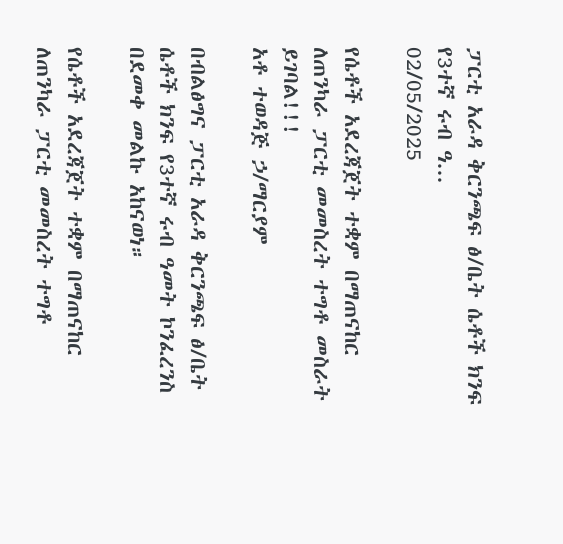ፓርቲ አራዳ ቅርንጫፍ ፅ/ቤት ሴቶች ክንፍ የ3ተኛ ሩብ ዓ...
02/05/2025

የሴቶች አደረጃጀት ተቋም በማጠናከር ለጠንካራ ፓርቲ መመስረት ተግቶ መስራት ይገባል!!!
አቶ ተወዳጅ ኃ/ማርያም

በብልፅግና ፓርቲ አራዳ ቅርንጫፍ ፅ/ቤት ሴቶች ክንፍ የ3ተኛ ሩብ ዓመት ኮንፈረንስ በደመቀ መልኩ አከናወነ።

የሴቶች አደረጃጀት ተቋም በማጠናከር ለጠንካራ ፓርቲ መመስረት ተግቶ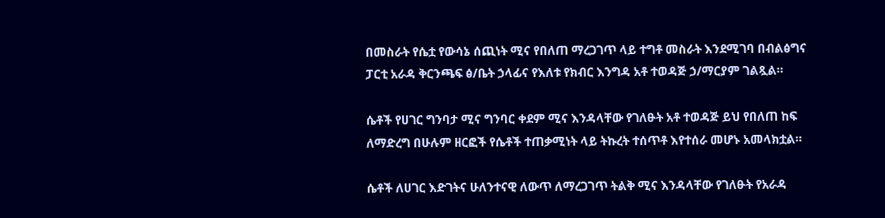በመስራት የሴቷ የውሳኔ ሰጪነት ሚና የበለጠ ማረጋገጥ ላይ ተግቶ መስራት እንደሚገባ በብልፅግና ፓርቲ አራዳ ቅርንጫፍ ፅ/ቤት ኃላፊና የእለቱ የክብር እንግዳ አቶ ተወዳጅ ኃ/ማርያም ገልጿል።

ሴቶች የሀገር ግንባታ ሚና ግንባር ቀደም ሚና እንዳላቸው የገለፁት አቶ ተወዳጅ ይህ የበለጠ ከፍ ለማድረግ በሁሉም ዘርፎች የሴቶች ተጠቃሚነት ላይ ትኩረት ተሰጥቶ እየተሰራ መሆኑ አመላክቷል።

ሴቶች ለሀገር እድገትና ሁለንተናዊ ለውጥ ለማረጋገጥ ትልቅ ሚና እንዳላቸው የገለፁት የአራዳ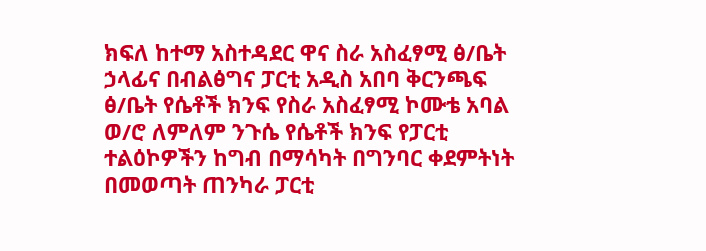ክፍለ ከተማ አስተዳደር ዋና ስራ አስፈፃሚ ፅ/ቤት ኃላፊና በብልፅግና ፓርቲ አዲስ አበባ ቅርንጫፍ ፅ/ቤት የሴቶች ክንፍ የስራ አስፈፃሚ ኮሙቴ አባል ወ/ሮ ለምለም ንጉሴ የሴቶች ክንፍ የፓርቲ ተልዕኮዎችን ከግብ በማሳካት በግንባር ቀደምትነት በመወጣት ጠንካራ ፓርቲ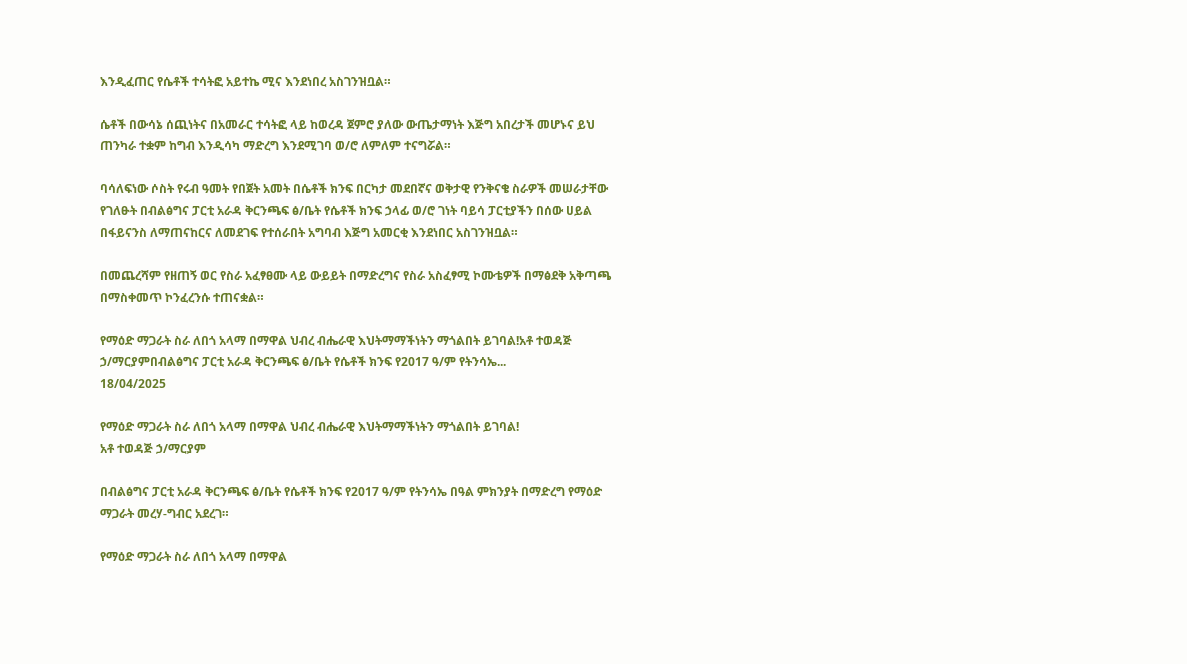እንዲፈጠር የሴቶች ተሳትፎ አይተኬ ሚና እንደነበረ አስገንዝቧል።

ሴቶች በውሳኔ ሰጪነትና በአመራር ተሳትፎ ላይ ከወረዳ ጀምሮ ያለው ውጤታማነት እጅግ አበረታች መሆኑና ይህ ጠንካራ ተቋም ከግብ እንዲሳካ ማድረግ እንደሚገባ ወ/ሮ ለምለም ተናግሯል።

ባሳለፍነው ሶስት የሩብ ዓመት የበጀት አመት በሴቶች ክንፍ በርካታ መደበኛና ወቅታዊ የንቅናቄ ስራዎች መሠራታቸው የገለፁት በብልፅግና ፓርቲ አራዳ ቅርንጫፍ ፅ/ቤት የሴቶች ክንፍ ኃላፊ ወ/ሮ ገነት ባይሳ ፓርቲያችን በሰው ሀይል በፋይናንስ ለማጠናከርና ለመደገፍ የተሰራበት አግባብ እጅግ አመርቂ እንደነበር አስገንዝቧል።

በመጨረሻም የዘጠኝ ወር የስራ አፈፃፀሙ ላይ ውይይት በማድረግና የስራ አስፈፃሚ ኮሙቴዎች በማፅደቅ አቅጣጫ በማስቀመጥ ኮንፈረንሱ ተጠናቋል።

የማዕድ ማጋራት ስራ ለበጎ አላማ በማዋል ህብረ ብሔራዊ እህትማማችነትን ማጎልበት ይገባል!አቶ ተወዳጅ ኃ/ማርያምበብልፅግና ፓርቲ አራዳ ቅርንጫፍ ፅ/ቤት የሴቶች ክንፍ የ2017 ዓ/ም የትንሳኤ...
18/04/2025

የማዕድ ማጋራት ስራ ለበጎ አላማ በማዋል ህብረ ብሔራዊ እህትማማችነትን ማጎልበት ይገባል!
አቶ ተወዳጅ ኃ/ማርያም

በብልፅግና ፓርቲ አራዳ ቅርንጫፍ ፅ/ቤት የሴቶች ክንፍ የ2017 ዓ/ም የትንሳኤ በዓል ምክንያት በማድረግ የማዕድ ማጋራት መረሃ-ግብር አደረገ።

የማዕድ ማጋራት ስራ ለበጎ አላማ በማዋል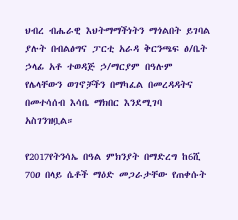ህብረ ብሔራዊ እህትማማችነትን ማጎልበት ይገባል ያሉት በብልፅግና ፓርቲ አራዳ ቅርንጫፍ ፅ/ቤት ኃላፊ አቶ ተወዳጅ ኃ/ማርያም በዓሉም የሌላቸውን ወገኖቻችን በማካፈል በመረዳዳትና በመተሳሰብ እሳቤ ማክበር እንደሚገባ አስገንዝቧል።

የ2017የትንሳኤ በዓል ምክንያት በማድረግ ከ6ሺ 70ዐ በላይ ሴቶች ማዕድ መጋራታቸው የጠቀሱት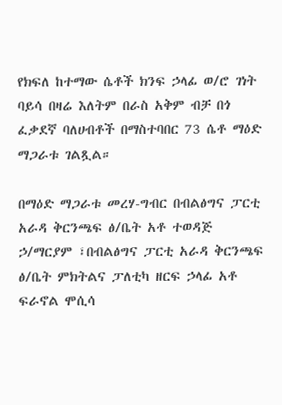የክፍለ ከተማው ሴቶች ክንፍ ኃላፊ ወ/ሮ ገነት ባይሳ በዛሬ እለትም በራስ አቅም ብቻ በጎ ፈቃደኛ ባለሀብቶች በማስተባበር 73 ሴቶ ማዕድ ማጋራቱ ገልጿል።

በማዕድ ማጋራቱ መረሃ-ግብር በብልፅግና ፓርቲ አራዳ ቅርንጫፍ ፅ/ቤት አቶ ተወዳጅ ኃ/ማርያም ፣በብልፅግና ፓርቲ አራዳ ቅርንጫፍ ፅ/ቤት ምክትልና ፓለቲካ ዘርፍ ኃላፊ አቶ ፍራኖል ሞሲሳ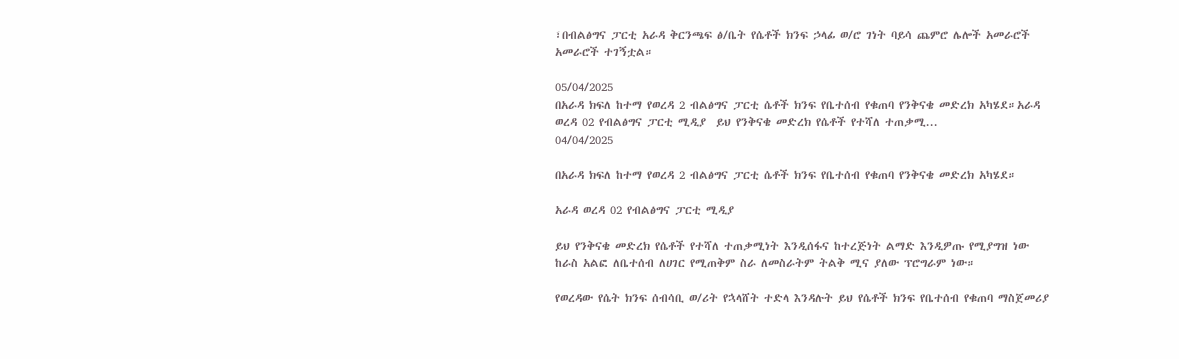፣በብልፅግና ፓርቲ አራዳ ቅርንጫፍ ፅ/ቤት የሴቶች ክንፍ ኃላፊ ወ/ሮ ገነት ባይሳ ጨምሮ ሌሎች አመራሮች አመራሮች ተገኝቷል።

05/04/2025
በአራዳ ክፍለ ከተማ የወረዳ 2 ብልፅግና ፓርቲ ሴቶች ክንፍ የቤተሰብ የቁጠባ የንቅናቄ መድረክ አካሄደ።አራዳ ወረዳ 02 የብልፅግና ፓርቲ ሚዲያ  ይህ የንቅናቄ መድረክ የሴቶች የተሻለ ተጠቃሚ...
04/04/2025

በአራዳ ክፍለ ከተማ የወረዳ 2 ብልፅግና ፓርቲ ሴቶች ክንፍ የቤተሰብ የቁጠባ የንቅናቄ መድረክ አካሄደ።

አራዳ ወረዳ 02 የብልፅግና ፓርቲ ሚዲያ

ይህ የንቅናቄ መድረክ የሴቶች የተሻለ ተጠቃሚነት እንዲሰፋና ከተረጅነት ልማድ እንዲዎጡ የሚያግዝ ነው ከራስ አልፎ ለቤተሰብ ለሀገር የሚጠቅም ስራ ለመስራትም ትልቅ ሚና ያለው ፕሮግራም ነው።

የወረዳው የሴት ክንፍ ሰብሳቢ ወ/ሪት የኋላሸት ተድላ እንዳሉት ይህ የሴቶች ክንፍ የቤተሰብ የቁጠባ ማስጀመሪያ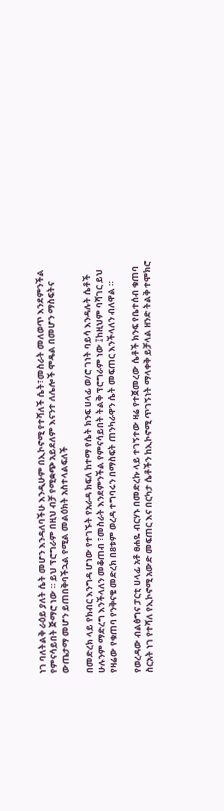ነገ ባለትልቅ ራዕይ ያለት ሴት መሆን እንዳለባችሁ እንዲሁም በኢኮኖሚ የተሻለች ሴት፣መስራት መለወጥ እንደምንችል የምናሳይበት ጅማሮ ነው ። ይህ ፕሮግራም በዚህ ብቻ የሚቋጭ አይደለም እናንተ ለሌሎች ሞዴል በመሆን ማስፍትና ውጤታማ መሆን ይጠበቅባችኋል የሚል መልዕክት አስተላልፍለች

በመድረክ ላይ የክብር እንግዳ ሆነው የተገኙት የአራዳ ክፍለ ከተማ የሴት ክንፍ ሀላፊ ወ/ሮ ገነት ባይሳ እንዳሉት ሴቶች ሁሉንም ማድረግ እንችላለን መቆጠብ ፣መስራት እንደምንችል የምናሳይበት ትልቅ ፕሮግራም ነው ፤ከዚህም ባሻገር ይህ የዛሬው የቁጠባ የንቅናቄ መድረክ በ8ቱም ወረዳ ተግባሩን በማስፍት ጠንካራዋን ሴት መፍጠር እንችላለን ብለዋል ።

የወረዳው ብልፅግና ፓርቲ ሀላፊ አቶ ፀሐዬ ብርሃኑ በመድረኩ ላይ ተገኝተው ዛሬ የተጀመረው ሴቶች ክንፍ የቤተሰብ ቁጠባ ስርአት ነገ የተሻለ የኢኮኖሚ አውድ መፍጠር እና በርካታ ሴቶችን ከኢኮኖሚ ጥገኝነት ማላቀቅ ይቻላል ዘንድ ትልቅ ተሞክሮ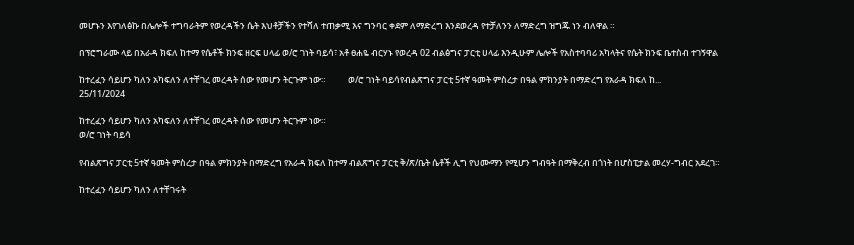መሆኑን እየገለፅኩ በሌሎች ተግባራትም የወረዳችን ሴት እህቶቻችን የተሻለ ተጠቃሚ እና ግንባር ቀደም ለማድረግ እንደወረዳ የተቻለንን ለማድረግ ዝግጁ ነን ብለዋል ።

በፕሮግራሙ ላይ በአራዳ ክፍለ ከተማ የሴቶች ክንፍ ዘርፍ ሀላፊ ወ/ሮ ገነት ባይሳ፣ አቶ ፀሐዬ ብርሃኑ የወረዳ 02 ብልፅግና ፓርቲ ሀላፊ እንዲሁም ሌሎች የአስተባባሪ አካላትና የሴት ክንፍ ቤተስብ ተገኝዋል

ከተረፈን ሳይሆን ካለን አካፍለን ለተቸገረ መረዳት ሰው የመሆን ትርጉም ነው።           ወ/ሮ ገነት ባይሳየብልጽግና ፓርቲ 5ተኛ ዓመት ምስረታ በዓል ምክንያት በማድረግ የአራዳ ክፍለ ከ...
25/11/2024

ከተረፈን ሳይሆን ካለን አካፍለን ለተቸገረ መረዳት ሰው የመሆን ትርጉም ነው።
ወ/ሮ ገነት ባይሳ

የብልጽግና ፓርቲ 5ተኛ ዓመት ምስረታ በዓል ምክንያት በማድረግ የአራዳ ክፍለ ከተማ ብልጽግና ፓርቲ ቅ/ጽ/ቤት ሴቶች ሊግ የህሙማን የሚሆን ግብዓት በማቅረብ በጎነት በሆስፒታል መረሃ-ግብር አደረገ።

ከተረፈን ሳይሆን ካለን ለተቸገሩት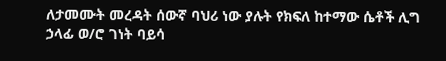ለታመሙት መረዳት ሰውኛ ባህሪ ነው ያሉት የክፍለ ከተማው ሴቶች ሊግ ኃላፊ ወ/ሮ ገነት ባይሳ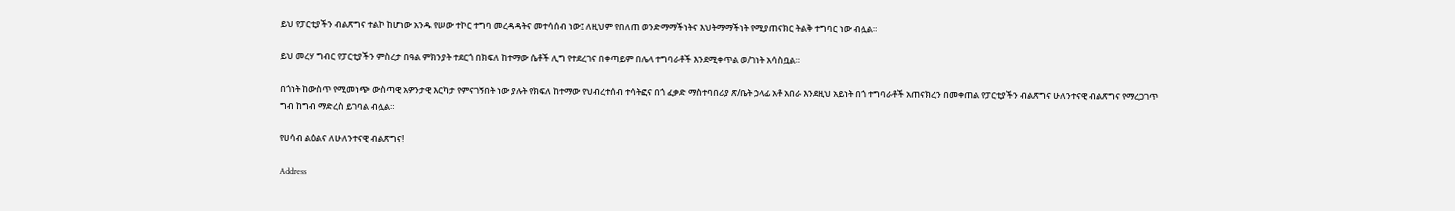ይህ የፓርቲያችን ብልጽግና ተልኮ ከሆነው አንዱ የሠው ተኮር ተግባ መረዳዳትና መተሳሰብ ነው፤ ለዚህም የበለጠ ወንድማማችነትና እህትማማችነት የሚያጠናክር ትልቅ ተግባር ነው ብሏል።

ይህ መረሃ ግብር የፓርቲያችን ምስረታ በዓል ምክንያት ተደርጎ በክፍለ ከተማው ሴቶች ሊግ የተደረገና በቀጣይም በሌላ ተግባራቶች እንደሚቀጥል ወ/ገነት አሳስቧል።

በጎነት ከውስጥ የሚመነጭ ውስጣዊ አዎንታዊ እርካታ የምናገኝበት ነው ያሉት የክፍለ ከተማው የህብረተሰብ ተሳትፎና በጎ ፈቃድ ማስተባበሪያ ጽ/ቤት ኃላፊ አቶ አበራ እንደዚህ አይነት በጎ ተግባራቶች አጠናክረን በመቀጠል የፓርቲያችን ብልጽግና ሁለንተናዊ ብልጽግና የማረጋገጥ ግብ ከግብ ማድረስ ይገባል ብሏል።

የሀሳብ ልዕልና ለሁለንተናዊ ብልጽግና!

Address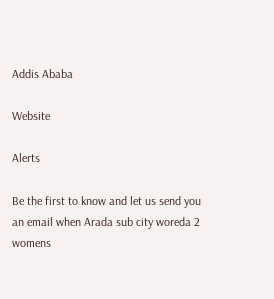Addis Ababa

Website

Alerts

Be the first to know and let us send you an email when Arada sub city woreda 2 womens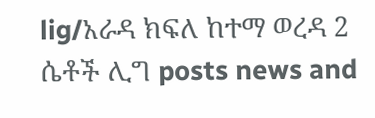lig/አራዳ ክፍለ ከተማ ወረዳ 2 ሴቶች ሊግ posts news and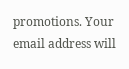promotions. Your email address will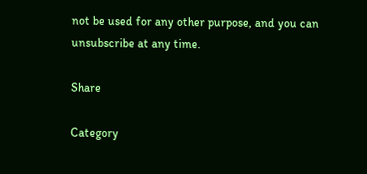not be used for any other purpose, and you can unsubscribe at any time.

Share

Category